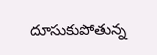దూసుకుపోతున్న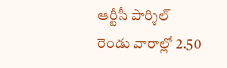ఆర్టీసీ పార్శిల్
రెండు వారాల్లో 2.50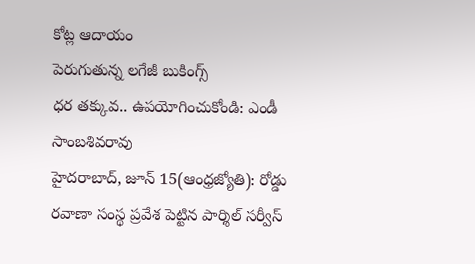కోట్ల ఆదాయం
పెరుగుతున్న లగేజీ బుకింగ్స్
ధర తక్కువ.. ఉపయోగించుకోండి: ఎండీ సాంబశివరావు
హైదరాబాద్, జూన్ 15(ఆంధ్రజ్యోతి): రోడ్డు రవాణా సంస్థ ప్రవేశ పెట్టిన పార్శిల్ సర్వీస్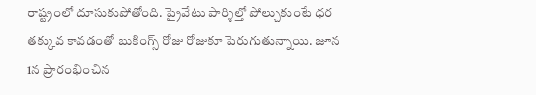రాష్ట్రంలో దూసుకుపోతోంది. ప్రైవేటు పార్శిల్తో పోల్చుకుంటే ధర తక్కువ కావడంతో బుకింగ్స్ రోజు రోజుకూ పెరుగుతున్నాయి. జూన 1న ప్రారంభించిన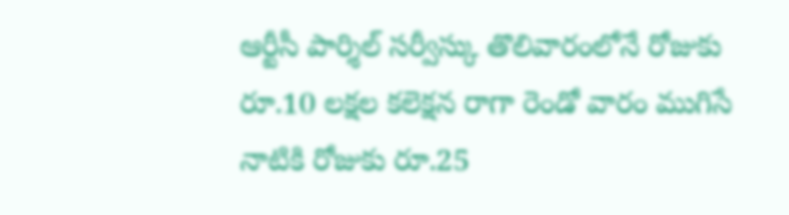ఆర్టీసీ పార్శిల్ సర్వీస్కు తొలివారంలోనే రోజుకు రూ.10 లక్షల కలెక్షన రాగా రెండో వారం ముగిసే నాటికి రోజుకు రూ.25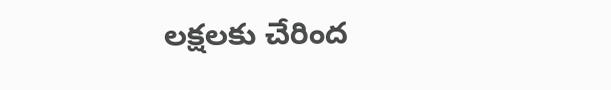లక్షలకు చేరింద